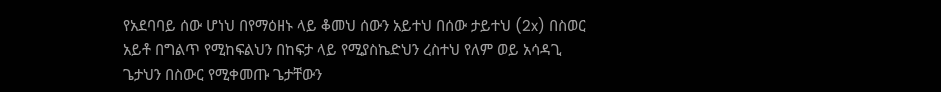የአደባባይ ሰው ሆነህ በየማዕዘኑ ላይ ቆመህ ሰውን አይተህ በሰው ታይተህ (2x) በስወር አይቶ በግልጥ የሚከፍልህን በከፍታ ላይ የሚያስኬድህን ረስተህ የለም ወይ አሳዳጊ ጌታህን በስውር የሚቀመጡ ጌታቸውን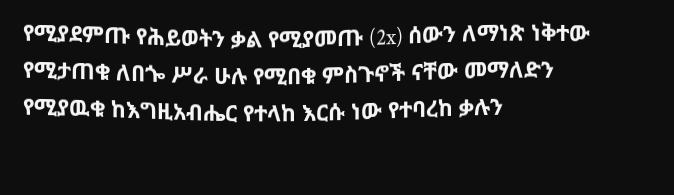የሚያደምጡ የሕይወትን ቃል የሚያመጡ (2x) ሰውን ለማነጽ ነቅተው የሚታጠቁ ለበጐ ሥራ ሁሉ የሚበቁ ምስጉኖች ናቸው መማለድን የሚያዉቁ ከእግዚአብሔር የተላከ እርሱ ነው የተባረከ ቃሉን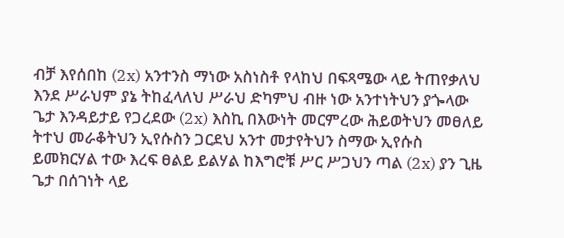ብቻ እየሰበከ (2x) አንተንስ ማነው አስነስቶ የላከህ በፍጻሜው ላይ ትጠየቃለህ እንደ ሥራህም ያኔ ትከፈላለህ ሥራህ ድካምህ ብዙ ነው አንተነትህን ያጐላው ጌታ እንዳይታይ የጋረደው (2x) እስኪ በእውነት መርምረው ሕይወትህን መፀለይ ትተህ መራቆትህን ኢየሱስን ጋርደህ አንተ መታየትህን ስማው ኢየሱስ ይመክርሃል ተው እረፍ ፀልይ ይልሃል ከእግሮቹ ሥር ሥጋህን ጣል (2x) ያን ጊዜ ጌታ በሰገነት ላይ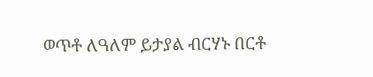ወጥቶ ለዓለም ይታያል ብርሃኑ በርቶ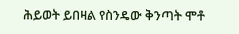ሕይወት ይበዛል የስንዴው ቅንጣት ሞቶ